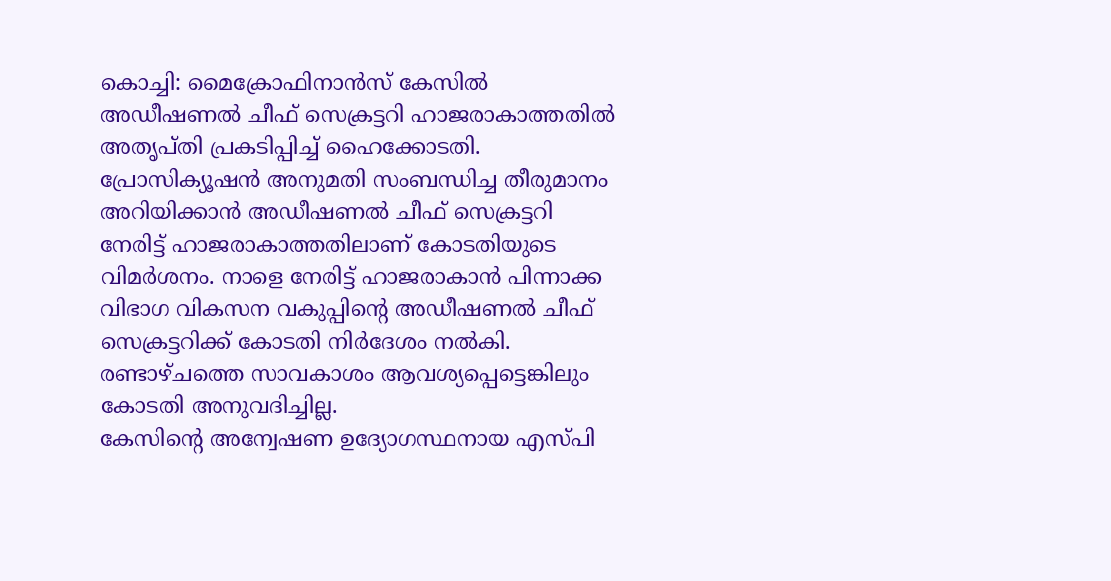കൊച്ചി: മൈക്രോഫിനാൻസ് കേസിൽ അഡീഷണൽ ചീഫ് സെക്രട്ടറി ഹാജരാകാത്തതിൽ അതൃപ്തി പ്രകടിപ്പിച്ച് ഹൈക്കോടതി. പ്രോസിക്യൂഷൻ അനുമതി സംബന്ധിച്ച തീരുമാനം അറിയിക്കാൻ അഡീഷണൽ ചീഫ് സെക്രട്ടറി നേരിട്ട് ഹാജരാകാത്തതിലാണ് കോടതിയുടെ വിമർശനം. നാളെ നേരിട്ട് ഹാജരാകാൻ പിന്നാക്ക വിഭാഗ വികസന വകുപ്പിന്റെ അഡീഷണൽ ചീഫ് സെക്രട്ടറിക്ക് കോടതി നിർദേശം നൽകി. രണ്ടാഴ്ചത്തെ സാവകാശം ആവശ്യപ്പെട്ടെങ്കിലും കോടതി അനുവദിച്ചില്ല.
കേസിന്റെ അന്വേഷണ ഉദ്യോഗസ്ഥനായ എസ്പി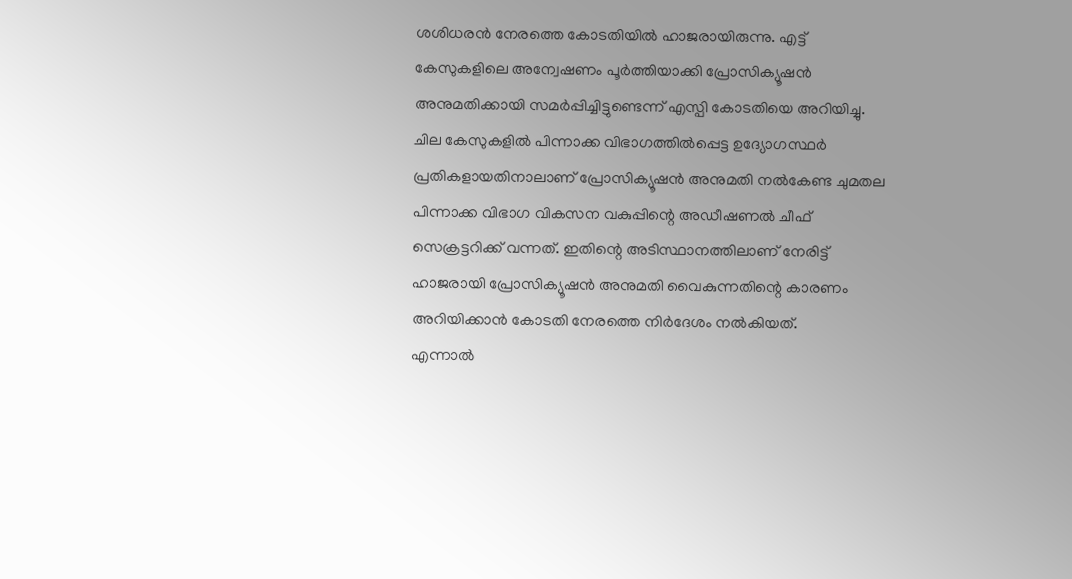ശശിധരൻ നേരത്തെ കോടതിയിൽ ഹാജരായിരുന്നു. എട്ട് കേസുകളിലെ അന്വേഷണം പൂർത്തിയാക്കി പ്രോസിക്യൂഷൻ അനുമതിക്കായി സമർപ്പിച്ചിട്ടുണ്ടെന്ന് എസ്പി കോടതിയെ അറിയിച്ചു.
ചില കേസുകളിൽ പിന്നാക്ക വിഭാഗത്തിൽപ്പെട്ട ഉദ്യോഗസ്ഥർ പ്രതികളായതിനാലാണ് പ്രോസിക്യൂഷൻ അനുമതി നൽകേണ്ട ചുമതല പിന്നാക്ക വിഭാഗ വികസന വകുപ്പിന്റെ അഡീഷണൽ ചീഫ് സെക്രട്ടറിക്ക് വന്നത്. ഇതിന്റെ അടിസ്ഥാനത്തിലാണ് നേരിട്ട് ഹാജരായി പ്രോസിക്യൂഷൻ അനുമതി വൈകുന്നതിന്റെ കാരണം അറിയിക്കാൻ കോടതി നേരത്തെ നിർദേശം നൽകിയത്.
എന്നാൽ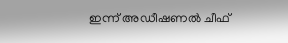ഇന്ന് അഡീഷണൽ ചീഫ്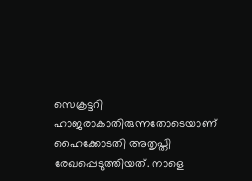സെക്രട്ടറി ഹാജരാകാതിരുന്നതോടെയാണ് ഹൈക്കോടതി അതൃപ്തി രേഖപ്പെടുത്തിയത്. നാളെ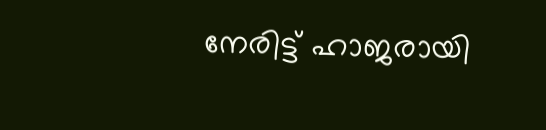നേരിട്ട് ഹാജരായി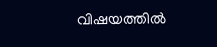വിഷയത്തിൽ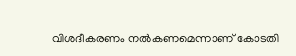വിശദീകരണം നൽകണമെന്നാണ് കോടതി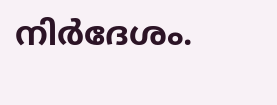നിർദേശം.